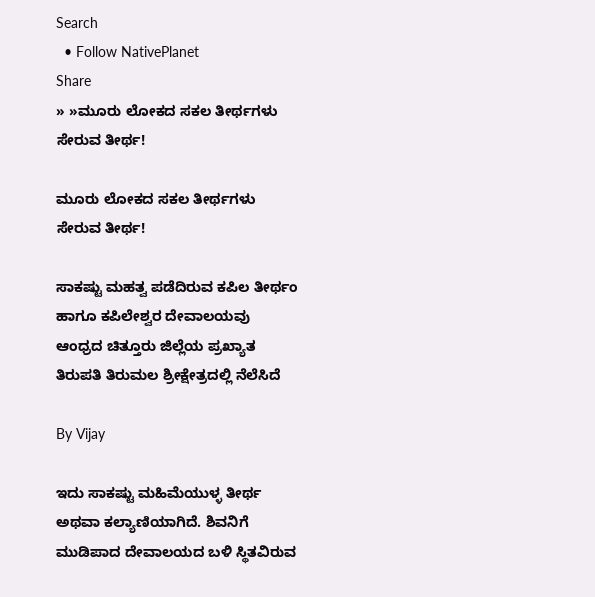Search
  • Follow NativePlanet
Share
» »ಮೂರು ಲೋಕದ ಸಕಲ ತೀರ್ಥಗಳು ಸೇರುವ ತೀರ್ಥ!

ಮೂರು ಲೋಕದ ಸಕಲ ತೀರ್ಥಗಳು ಸೇರುವ ತೀರ್ಥ!

ಸಾಕಷ್ಟು ಮಹತ್ವ ಪಡೆದಿರುವ ಕಪಿಲ ತೀರ್ಥಂ ಹಾಗೂ ಕಪಿಲೇಶ್ವರ ದೇವಾಲಯವು ಆಂಧ್ರದ ಚಿತ್ತೂರು ಜಿಲ್ಲೆಯ ಪ್ರಖ್ಯಾತ ತಿರುಪತಿ ತಿರುಮಲ ಶ್ರೀಕ್ಷೇತ್ರದಲ್ಲಿ ನೆಲೆಸಿದೆ

By Vijay

ಇದು ಸಾಕಷ್ಟು ಮಹಿಮೆಯುಳ್ಳ ತೀರ್ಥ ಅಥವಾ ಕಲ್ಯಾಣಿಯಾಗಿದೆ. ಶಿವನಿಗೆ ಮುಡಿಪಾದ ದೇವಾಲಯದ ಬಳಿ ಸ್ಥಿತವಿರುವ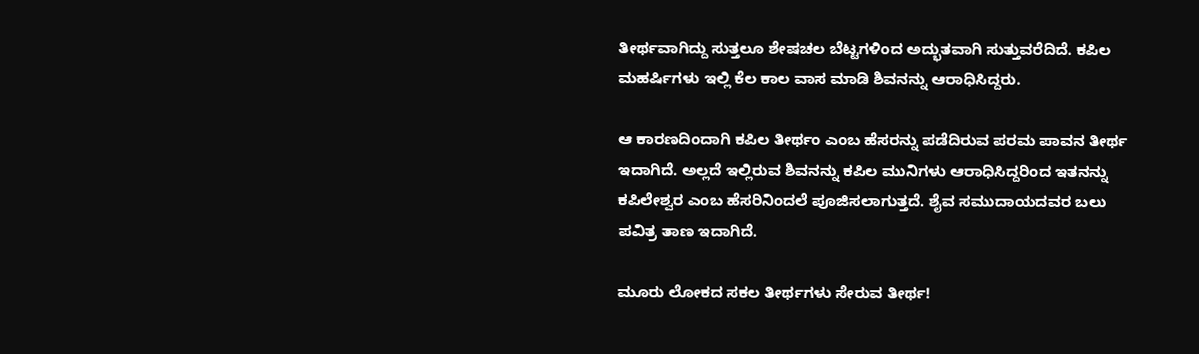ತೀರ್ಥವಾಗಿದ್ದು ಸುತ್ತಲೂ ಶೇಷಚಲ ಬೆಟ್ಟಗಳಿಂದ ಅದ್ಭುತವಾಗಿ ಸುತ್ತುವರೆದಿದೆ. ಕಪಿಲ ಮಹರ್ಷಿಗಳು ಇಲ್ಲಿ ಕೆಲ ಕಾಲ ವಾಸ ಮಾಡಿ ಶಿವನನ್ನು ಆರಾಧಿಸಿದ್ದರು.

ಆ ಕಾರಣದಿಂದಾಗಿ ಕಪಿಲ ತೀರ್ಥಂ ಎಂಬ ಹೆಸರನ್ನು ಪಡೆದಿರುವ ಪರಮ ಪಾವನ ತೀರ್ಥ ಇದಾಗಿದೆ. ಅಲ್ಲದೆ ಇಲ್ಲಿರುವ ಶಿವನನ್ನು ಕಪಿಲ ಮುನಿಗಳು ಆರಾಧಿಸಿದ್ದರಿಂದ ಇತನನ್ನು ಕಪಿಲೇಶ್ವರ ಎಂಬ ಹೆಸರಿನಿಂದಲೆ ಪೂಜಿಸಲಾಗುತ್ತದೆ. ಶೈವ ಸಮುದಾಯದವರ ಬಲು ಪವಿತ್ರ ತಾಣ ಇದಾಗಿದೆ.

ಮೂರು ಲೋಕದ ಸಕಲ ತೀರ್ಥಗಳು ಸೇರುವ ತೀರ್ಥ!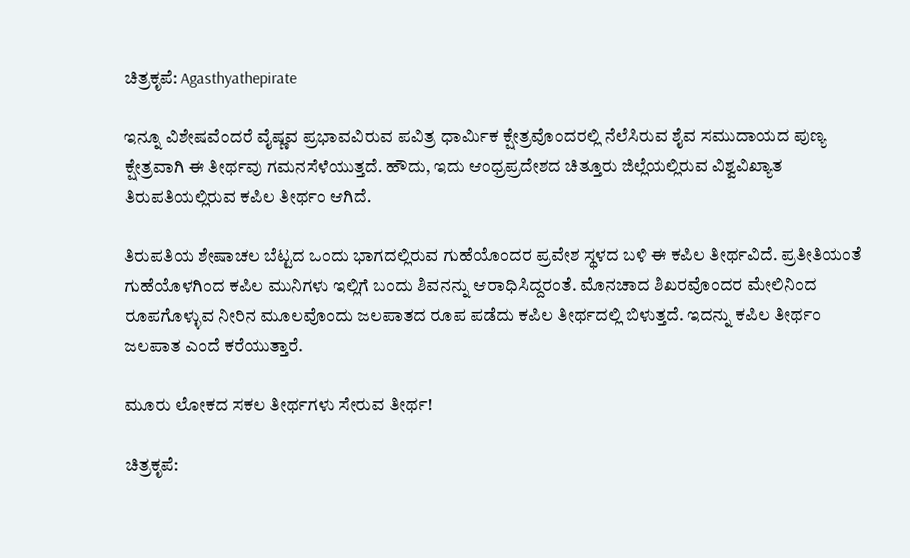ಚಿತ್ರಕೃಪೆ: Agasthyathepirate

ಇನ್ನೂ ವಿಶೇಷವೆಂದರೆ ವೈಷ್ಣವ ಪ್ರಭಾವವಿರುವ ಪವಿತ್ರ ಧಾರ್ಮಿಕ ಕ್ಷೇತ್ರವೊಂದರಲ್ಲಿ ನೆಲೆಸಿರುವ ಶೈವ ಸಮುದಾಯದ ಪುಣ್ಯ ಕ್ಷೇತ್ರವಾಗಿ ಈ ತೀರ್ಥವು ಗಮನಸೆಳೆಯುತ್ತದೆ. ಹೌದು, ಇದು ಆಂಧ್ರಪ್ರದೇಶದ ಚಿತ್ತೂರು ಜಿಲ್ಲೆಯಲ್ಲಿರುವ ವಿಶ್ವವಿಖ್ಯಾತ ತಿರುಪತಿಯಲ್ಲಿರುವ ಕಪಿಲ ತೀರ್ಥಂ ಆಗಿದೆ.

ತಿರುಪತಿಯ ಶೇಷಾಚಲ ಬೆಟ್ಟದ ಒಂದು ಭಾಗದಲ್ಲಿರುವ ಗುಹೆಯೊಂದರ ಪ್ರವೇಶ ಸ್ಥಳದ ಬಳಿ ಈ ಕಪಿಲ ತೀರ್ಥವಿದೆ. ಪ್ರತೀತಿಯಂತೆ ಗುಹೆಯೊಳಗಿಂದ ಕಪಿಲ ಮುನಿಗಳು ಇಲ್ಲಿಗೆ ಬಂದು ಶಿವನನ್ನು ಆರಾಧಿಸಿದ್ದರಂತೆ. ಮೊನಚಾದ ಶಿಖರವೊಂದರ ಮೇಲಿನಿಂದ ರೂಪಗೊಳ್ಳುವ ನೀರಿನ ಮೂಲವೊಂದು ಜಲಪಾತದ ರೂಪ ಪಡೆದು ಕಪಿಲ ತೀರ್ಥದಲ್ಲಿ ಬಿಳುತ್ತದೆ. ಇದನ್ನು ಕಪಿಲ ತೀರ್ಥಂ ಜಲಪಾತ ಎಂದೆ ಕರೆಯುತ್ತಾರೆ.

ಮೂರು ಲೋಕದ ಸಕಲ ತೀರ್ಥಗಳು ಸೇರುವ ತೀರ್ಥ!

ಚಿತ್ರಕೃಪೆ: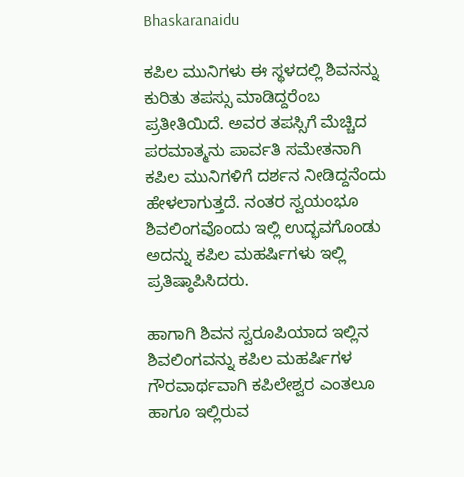Bhaskaranaidu

ಕಪಿಲ ಮುನಿಗಳು ಈ ಸ್ಥಳದಲ್ಲಿ ಶಿವನನ್ನು ಕುರಿತು ತಪಸ್ಸು ಮಾಡಿದ್ದರೆಂಬ ಪ್ರತೀತಿಯಿದೆ. ಅವರ ತಪಸ್ಸಿಗೆ ಮೆಚ್ಚಿದ ಪರಮಾತ್ಮನು ಪಾರ್ವತಿ ಸಮೇತನಾಗಿ ಕಪಿಲ ಮುನಿಗಳಿಗೆ ದರ್ಶನ ನೀಡಿದ್ದನೆಂದು ಹೇಳಲಾಗುತ್ತದೆ. ನಂತರ ಸ್ವಯಂಭೂ ಶಿವಲಿಂಗವೊಂದು ಇಲ್ಲಿ ಉದ್ಭವಗೊಂಡು ಅದನ್ನು ಕಪಿಲ ಮಹರ್ಷಿಗಳು ಇಲ್ಲಿ ಪ್ರತಿಷ್ಠಾಪಿಸಿದರು.

ಹಾಗಾಗಿ ಶಿವನ ಸ್ವರೂಪಿಯಾದ ಇಲ್ಲಿನ ಶಿವಲಿಂಗವನ್ನು ಕಪಿಲ ಮಹರ್ಷಿಗಳ ಗೌರವಾರ್ಥವಾಗಿ ಕಪಿಲೇಶ್ವರ ಎಂತಲೂ ಹಾಗೂ ಇಲ್ಲಿರುವ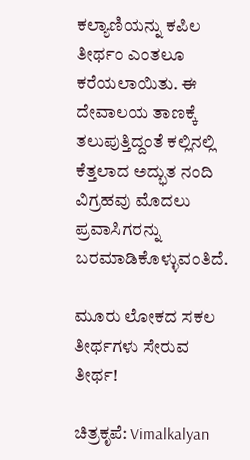ಕಲ್ಯಾಣಿಯನ್ನು ಕಪಿಲ ತೀರ್ಥಂ ಎಂತಲೂ ಕರೆಯಲಾಯಿತು. ಈ ದೇವಾಲಯ ತಾಣಕ್ಕೆ ತಲುಪುತ್ತಿದ್ದಂತೆ ಕಲ್ಲಿನಲ್ಲಿ ಕೆತ್ತಲಾದ ಅದ್ಭುತ ನಂದಿ ವಿಗ್ರಹವು ಮೊದಲು ಪ್ರವಾಸಿಗರನ್ನು ಬರಮಾಡಿಕೊಳ್ಳುವಂತಿದೆ.

ಮೂರು ಲೋಕದ ಸಕಲ ತೀರ್ಥಗಳು ಸೇರುವ ತೀರ್ಥ!

ಚಿತ್ರಕೃಪೆ: Vimalkalyan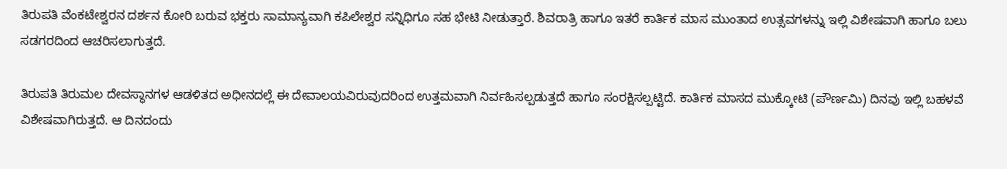ತಿರುಪತಿ ವೆಂಕಟೇಶ್ವರನ ದರ್ಶನ ಕೋರಿ ಬರುವ ಭಕ್ತರು ಸಾಮಾನ್ಯವಾಗಿ ಕಪಿಲೇಶ್ವರ ಸನ್ನಿಧಿಗೂ ಸಹ ಭೇಟಿ ನೀಡುತ್ತಾರೆ. ಶಿವರಾತ್ರಿ ಹಾಗೂ ಇತರೆ ಕಾರ್ತಿಕ ಮಾಸ ಮುಂತಾದ ಉತ್ಸವಗಳನ್ನು ಇಲ್ಲಿ ವಿಶೇಷವಾಗಿ ಹಾಗೂ ಬಲು ಸಡಗರದಿಂದ ಆಚರಿಸಲಾಗುತ್ತದೆ.

ತಿರುಪತಿ ತಿರುಮಲ ದೇವಸ್ಥಾನಗಳ ಆಡಳಿತದ ಅಧೀನದಲ್ಲೆ ಈ ದೇವಾಲಯವಿರುವುದರಿಂದ ಉತ್ತಮವಾಗಿ ನಿರ್ವಹಿಸಲ್ಪಡುತ್ತದೆ ಹಾಗೂ ಸಂರಕ್ಷಿಸಲ್ಪಟ್ಟಿದೆ. ಕಾರ್ತಿಕ ಮಾಸದ ಮುಕ್ಕೋಟಿ (ಪೌರ್ಣಮಿ) ದಿನವು ಇಲ್ಲಿ ಬಹಳವೆ ವಿಶೇಷವಾಗಿರುತ್ತದೆ. ಆ ದಿನದಂದು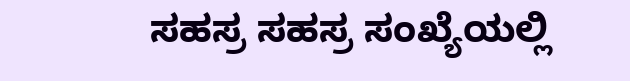ಸಹಸ್ರ ಸಹಸ್ರ ಸಂಖ್ಯೆಯಲ್ಲಿ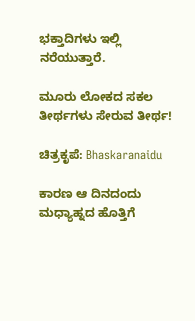ಭಕ್ತಾದಿಗಳು ಇಲ್ಲಿ ನರೆಯುತ್ತಾರೆ.

ಮೂರು ಲೋಕದ ಸಕಲ ತೀರ್ಥಗಳು ಸೇರುವ ತೀರ್ಥ!

ಚಿತ್ರಕೃಪೆ: Bhaskaranaidu

ಕಾರಣ ಆ ದಿನದಂದು ಮಧ್ಯಾಹ್ನದ ಹೊತ್ತಿಗೆ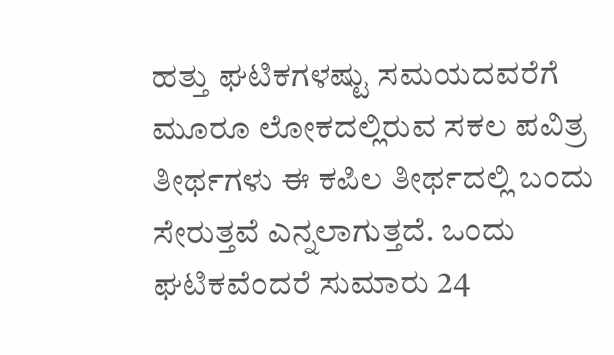ಹತ್ತು ಘಟಿಕಗಳಷ್ಟು ಸಮಯದವರೆಗೆ ಮೂರೂ ಲೋಕದಲ್ಲಿರುವ ಸಕಲ ಪವಿತ್ರ ತೀರ್ಥಗಳು ಈ ಕಪಿಲ ತೀರ್ಥದಲ್ಲಿ ಬಂದು ಸೇರುತ್ತವೆ ಎನ್ನಲಾಗುತ್ತದೆ. ಒಂದು ಘಟಿಕವೆಂದರೆ ಸುಮಾರು 24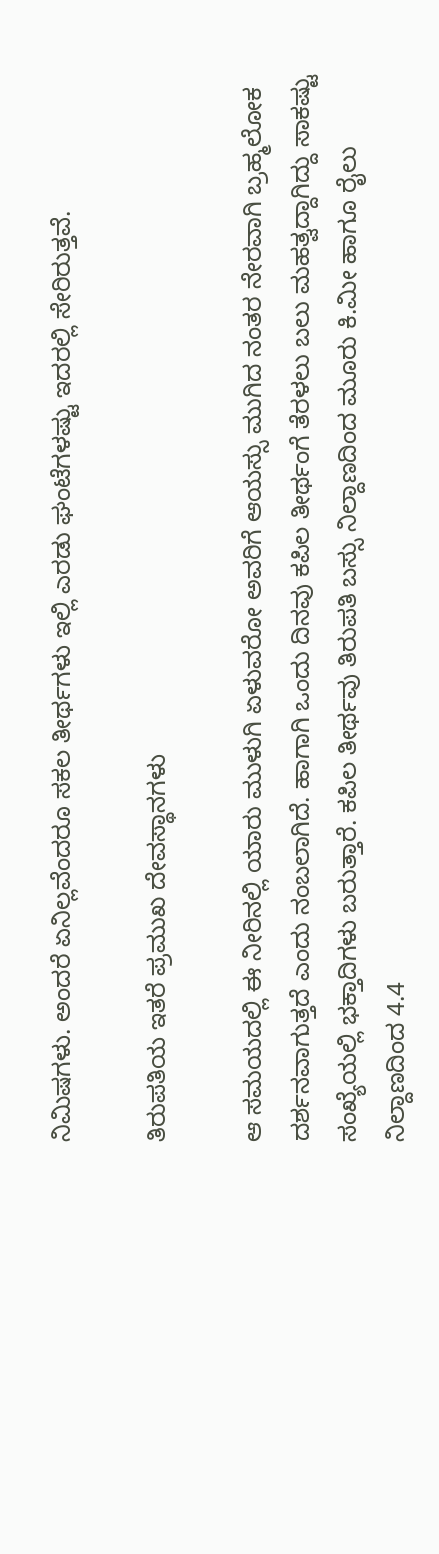ನಿಮಿಷಗಳು. ಅಂದರೆ ಏನಿಲ್ಲವೆಂದರೂ ಸಕಲ ತೀರ್ಥಗಳು ಇಲ್ಲಿ ಎರಡು ಘಂಟೆಗಳಷ್ಟು ಇದರಲ್ಲಿ ಸೇರಿರುತ್ತವೆ.

ತಿರುಪತಿಯ ಇತರೆ ಪ್ರಮುಖ ದೇವಸ್ಥಾನಗಳು

ಆ ಸಮಯದಲ್ಲಿ ಈ ನೀರಿನಲ್ಲಿ ಯಾರು ಮುಳುಗಿ ಏಳುವರೋ ಅವರಿಗೆ ಆಯಸ್ಸು ಮುಗಿದ ನಂತರ ನೇರವಾಗಿ ಬ್ರಹ್ಮಲೋಕ ದರ್ಶನವಾಗುತ್ತದೆ ಎಂದು ನಂಬಲಾಗಿದೆ. ಹಾಗಾಗಿ ಒಂದು ದಿನವು ಕಪಿಲ ತೀರ್ಥಂಗೆ ತೆರಳಲು ಬಲು ಮಹತ್ವದ್ದಾಗಿದ್ದು ಸಾಕಷ್ಟು ಸಂಖ್ಯೆಯಲ್ಲಿ ಭಕ್ತಾದಿಗಳು ಬರುತ್ತಾರೆ. ಕಪಿಲ ತೀರ್ಥವು ತಿರುಪತಿ ಬಸ್ಸು ನಿಲ್ದಾಣದಿಂದ ಮೂರು ಕಿ.ಮೀ ಹಾಗೂ ರೈಲು ನಿಲ್ದಾಣದಿಂದ 4.4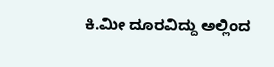ಕಿ.ಮೀ ದೂರವಿದ್ದು ಅಲ್ಲಿಂದ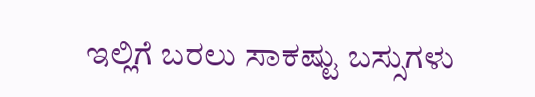ಇಲ್ಲಿಗೆ ಬರಲು ಸಾಕಷ್ಟು ಬಸ್ಸುಗಳು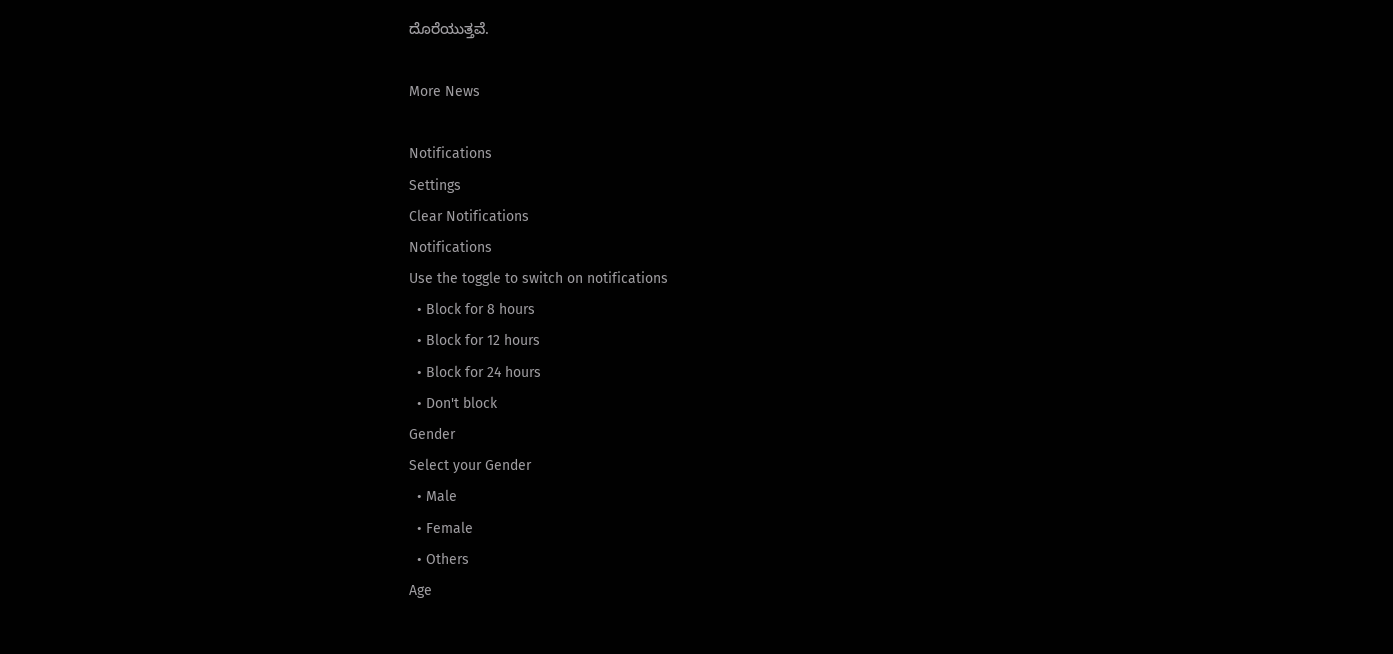ದೊರೆಯುತ್ತವೆ.

More News

Notifications
Settings
Clear Notifications
Notifications
Use the toggle to switch on notifications
  • Block for 8 hours
  • Block for 12 hours
  • Block for 24 hours
  • Don't block
Gender
Select your Gender
  • Male
  • Female
  • Others
Age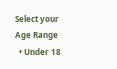Select your Age Range
  • Under 18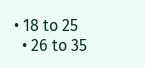• 18 to 25
  • 26 to 35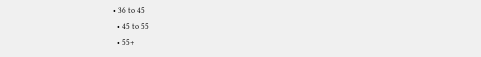• 36 to 45
  • 45 to 55
  • 55+